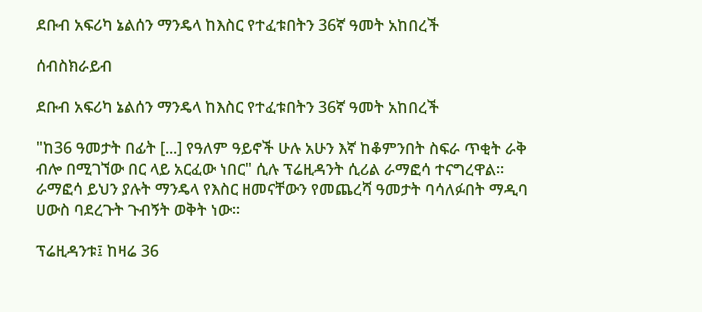ደቡብ አፍሪካ ኔልሰን ማንዴላ ከእስር የተፈቱበትን 36ኛ ዓመት አከበረች

ሰብስክራይብ

ደቡብ አፍሪካ ኔልሰን ማንዴላ ከእስር የተፈቱበትን 36ኛ ዓመት አከበረች

"ከ36 ዓመታት በፊት [...] የዓለም ዓይኖች ሁሉ አሁን እኛ ከቆምንበት ስፍራ ጥቂት ራቅ ብሎ በሚገኘው በር ላይ አርፈው ነበር" ሲሉ ፕሬዚዳንት ሲሪል ራማፎሳ ተናግረዋል። ራማፎሳ ይህን ያሉት ማንዴላ የእስር ዘመናቸውን የመጨረሻ ዓመታት ባሳለፉበት ማዲባ ሀውስ ባደረጉት ጉብኝት ወቅት ነው።

ፕሬዚዳንቱ፤ ከዛሬ 36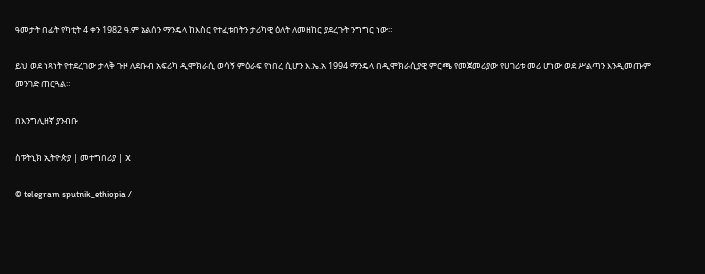ዓመታት በፊት የካቲት 4 ቀን 1982 ዓ.ም ኔልሰን ማንዴላ ከእስር የተፈቱበትን ታሪካዊ ዕለት ለመዘከር ያደረጉት ንግግር ነው።

ይህ ወደ ነጻነት የተደረገው ታላቅ ጉዞ ለደቡብ አፍሪካ ዲሞክራሲ ወሳኝ ምዕራፍ የነበረ ሲሆን እ.ኤ.አ 1994 ማንዴላ በዲሞክራሲያዊ ምርጫ የመጀመሪያው የሀገሪቱ መሪ ሆነው ወደ ሥልጣን እንዲመጡም መንገድ ጠርጓል።

በእንግሊዘኛ ያንብቡ

ስፑትኒክ ኢትዮጵያ | መተግበሪያ | X

© telegram sputnik_ethiopia /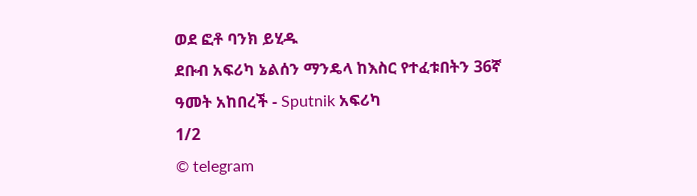ወደ ፎቶ ባንክ ይሂዱ
ደቡብ አፍሪካ ኔልሰን ማንዴላ ከእስር የተፈቱበትን 36ኛ ዓመት አከበረች - Sputnik አፍሪካ
1/2
© telegram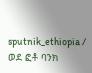sputnik_ethiopia / ወደ ፎቶ ባንክ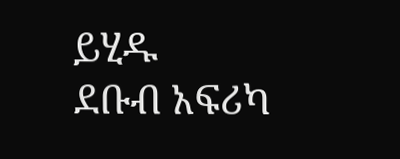ይሂዱ
ደቡብ አፍሪካ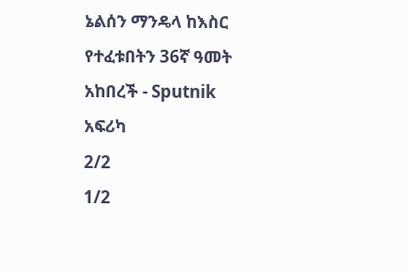ኔልሰን ማንዴላ ከእስር የተፈቱበትን 36ኛ ዓመት አከበረች - Sputnik አፍሪካ
2/2
1/2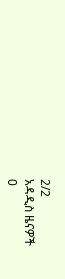2/2
አዳዲስ ዜናዎች
0